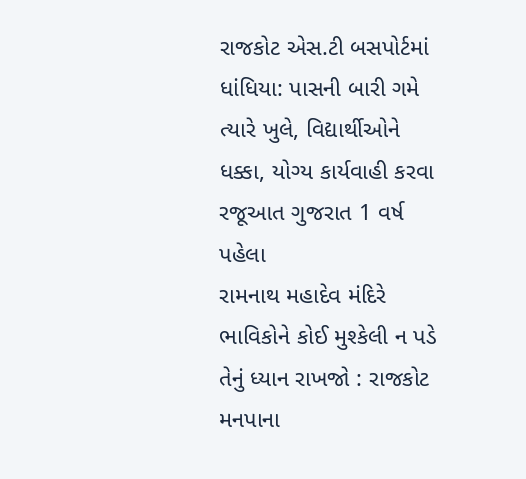રાજકોટ એસ.ટી બસપોર્ટમાં ધાંધિયા: પાસની બારી ગમે ત્યારે ખુલે, વિદ્યાર્થીઓને ધક્કા, યોગ્ય કાર્યવાહી કરવા રજૂઆત ગુજરાત 1 વર્ષ પહેલા
રામનાથ મહાદેવ મંદિરે ભાવિકોને કોઈ મુશ્કેલી ન પડે તેનું ધ્યાન રાખજો : રાજકોટ મનપાના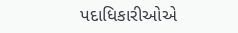પદાધિકારીઓએ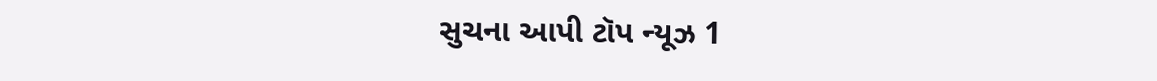સુચના આપી ટૉપ ન્યૂઝ 1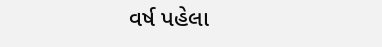વર્ષ પહેલા